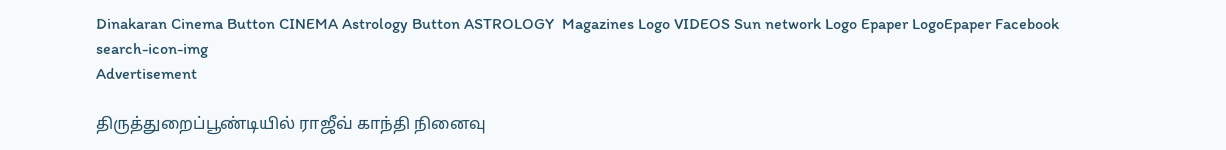Dinakaran Cinema Button CINEMA Astrology Button ASTROLOGY  Magazines Logo VIDEOS Sun network Logo Epaper LogoEpaper Facebook
search-icon-img
Advertisement

திருத்துறைப்பூண்டியில் ராஜீவ் காந்தி நினைவு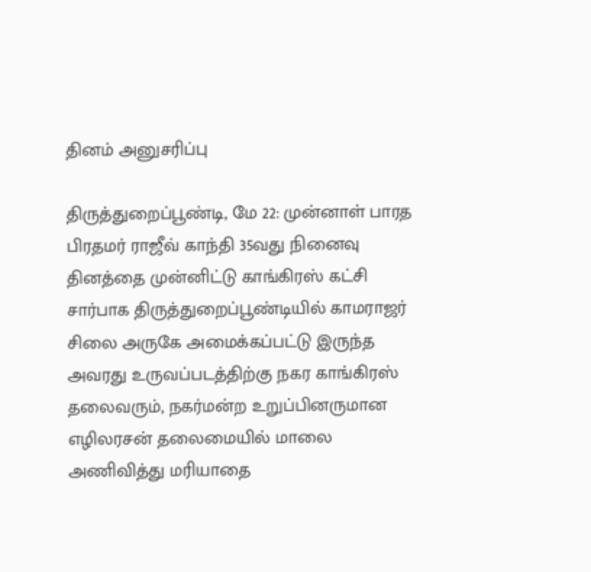தினம் அனுசரிப்பு

திருத்துறைப்பூண்டி, மே 22: முன்னாள் பாரத பிரதமர் ராஜீவ் காந்தி 35வது நினைவு தினத்தை முன்னிட்டு காங்கிரஸ் கட்சி சார்பாக திருத்துறைப்பூண்டியில் காமராஜர் சிலை அருகே அமைக்கப்பட்டு இருந்த அவரது உருவப்படத்திற்கு நகர காங்கிரஸ் தலைவரும், நகர்மன்ற உறுப்பினருமான எழிலரசன் தலைமையில் மாலை அணிவித்து மரியாதை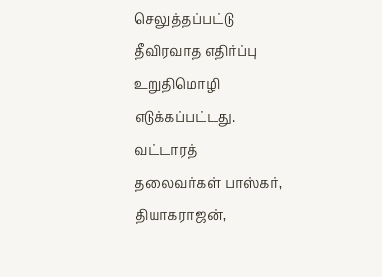செலுத்தப்பட்டு தீவிரவாத எதிர்ப்பு உறுதிமொழி எடுக்கப்பட்டது. வட்டாரத் தலைவர்கள் பாஸ்கர், தியாகராஜன்,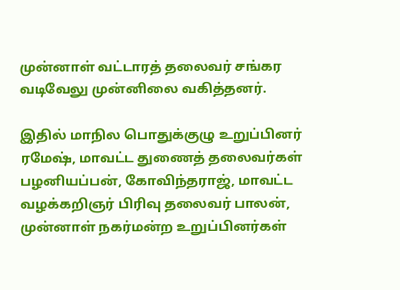முன்னாள் வட்டாரத் தலைவர் சங்கர வடிவேலு முன்னிலை வகித்தனர்.

இதில் மாநில பொதுக்குழு உறுப்பினர் ரமேஷ், மாவட்ட துணைத் தலைவர்கள் பழனியப்பன், கோவிந்தராஜ், மாவட்ட வழக்கறிஞர் பிரிவு தலைவர் பாலன், முன்னாள் நகர்மன்ற உறுப்பினர்கள்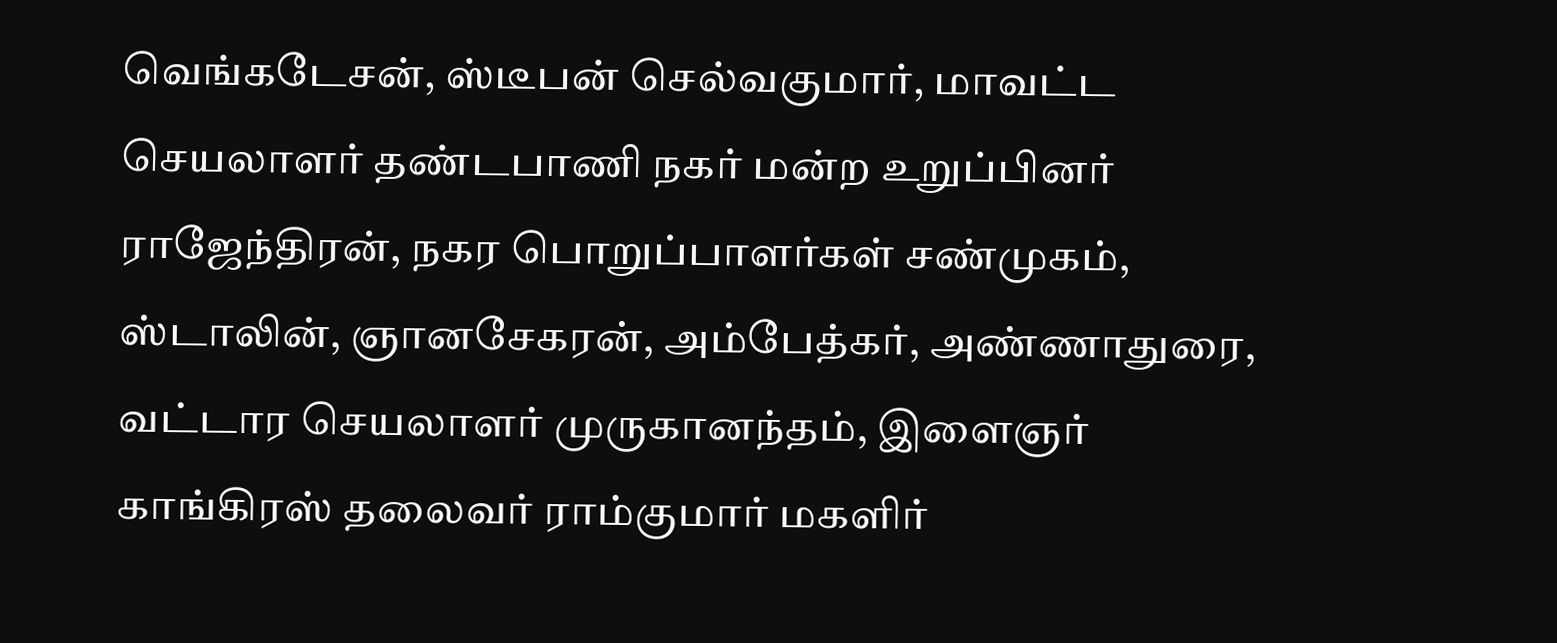வெங்கடேசன், ஸ்டீபன் செல்வகுமார், மாவட்ட செயலாளர் தண்டபாணி நகர் மன்ற உறுப்பினர் ராஜேந்திரன், நகர பொறுப்பாளர்கள் சண்முகம், ஸ்டாலின், ஞானசேகரன், அம்பேத்கர், அண்ணாதுரை, வட்டார செயலாளர் முருகானந்தம், இளைஞர் காங்கிரஸ் தலைவர் ராம்குமார் மகளிர்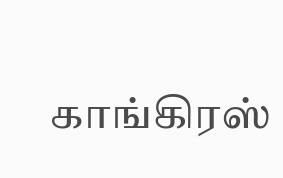காங்கிரஸ்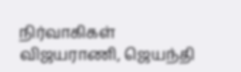நிர்வாகிகள் விஜயராணி, ஜெயந்தி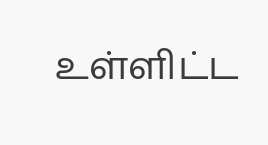உள்ளிட்ட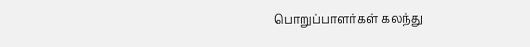பொறுப்பாளர்கள் கலந்து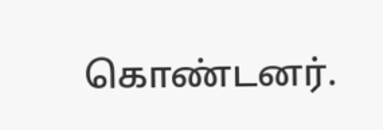கொண்டனர்.